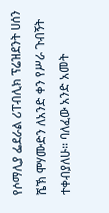የሶማሊያ ፌደራል ሪፐብሊክ ፕሬዝደንት ሀሰን ሼኽ ሞሃሙድን ለአንድ ቀን የሥራ ጉብኝት ተቀብያለሁ። ባለፈው አንድ አመት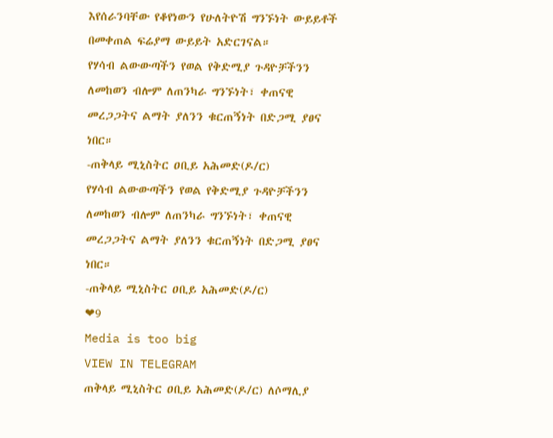እየሰራንባቸው የቆየነውን የሁለትዮሽ ግንኙነት ውይይቶች በመቀጠል ፍሬያማ ውይይት አድርገናል።
የሃሳብ ልውውጣችን የወል የቅድሚያ ጉዳዮቻችንን ለመከወን ብሎም ለጠንካራ ግንኙነት፣ ቀጠናዊ መረጋጋትና ልማት ያለንን ቁርጠኝነት በድጋሚ ያፀና ነበር።
-ጠቅላይ ሚኒስትር ዐቢይ አሕመድ(ዶ/ር)
የሃሳብ ልውውጣችን የወል የቅድሚያ ጉዳዮቻችንን ለመከወን ብሎም ለጠንካራ ግንኙነት፣ ቀጠናዊ መረጋጋትና ልማት ያለንን ቁርጠኝነት በድጋሚ ያፀና ነበር።
-ጠቅላይ ሚኒስትር ዐቢይ አሕመድ(ዶ/ር)
❤9
Media is too big
VIEW IN TELEGRAM
ጠቅላይ ሚኒስትር ዐቢይ አሕመድ(ዶ/ር) ለሶማሊያ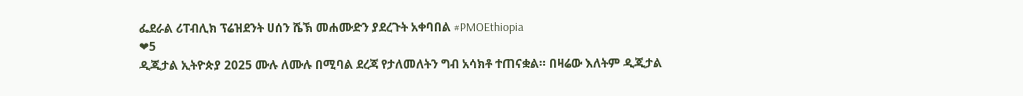ፌደራል ሪፐብሊክ ፕሬዝደንት ሀሰን ሼኽ መሐሙድን ያደረጉት አቀባበል #PMOEthiopia
❤5
ዲጂታል ኢትዮጵያ 2025 ሙሉ ለሙሉ በሚባል ደረጃ የታለመለትን ግብ አሳክቶ ተጠናቋል። በዛሬው እለትም ዲጂታል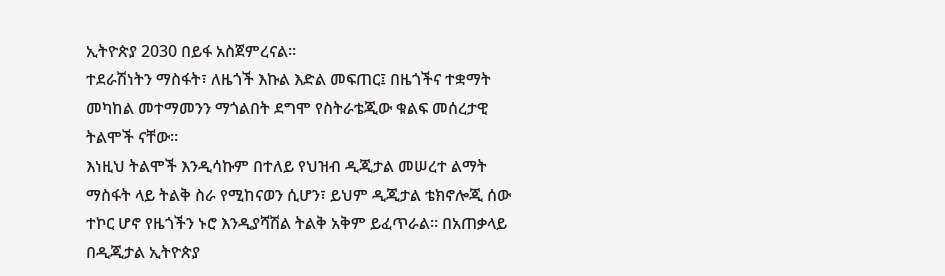ኢትዮጵያ 2030 በይፋ አስጀምረናል።
ተደራሽነትን ማስፋት፣ ለዜጎች እኩል እድል መፍጠር፤ በዜጎችና ተቋማት መካከል መተማመንን ማጎልበት ደግሞ የስትራቴጂው ቁልፍ መሰረታዊ ትልሞች ናቸው።
እነዚህ ትልሞች እንዲሳኩም በተለይ የህዝብ ዲጂታል መሠረተ ልማት ማስፋት ላይ ትልቅ ስራ የሚከናወን ሲሆን፣ ይህም ዲጂታል ቴክኖሎጂ ሰው ተኮር ሆኖ የዜጎችን ኑሮ እንዲያሻሽል ትልቅ አቅም ይፈጥራል። በአጠቃላይ በዲጂታል ኢትዮጵያ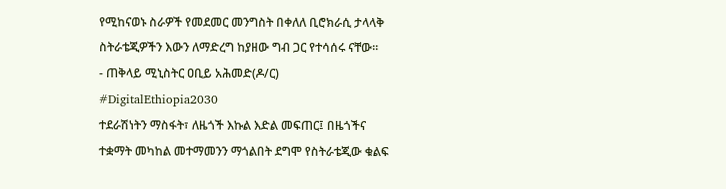የሚከናወኑ ስራዎች የመደመር መንግስት በቀለለ ቢሮክራሲ ታላላቅ ስትራቴጂዎችን እውን ለማድረግ ከያዘው ግብ ጋር የተሳሰሩ ናቸው።
- ጠቅላይ ሚኒስትር ዐቢይ አሕመድ(ዶ/ር)
#DigitalEthiopia2030
ተደራሽነትን ማስፋት፣ ለዜጎች እኩል እድል መፍጠር፤ በዜጎችና ተቋማት መካከል መተማመንን ማጎልበት ደግሞ የስትራቴጂው ቁልፍ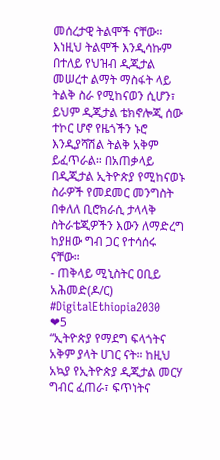መሰረታዊ ትልሞች ናቸው።
እነዚህ ትልሞች እንዲሳኩም በተለይ የህዝብ ዲጂታል መሠረተ ልማት ማስፋት ላይ ትልቅ ስራ የሚከናወን ሲሆን፣ ይህም ዲጂታል ቴክኖሎጂ ሰው ተኮር ሆኖ የዜጎችን ኑሮ እንዲያሻሽል ትልቅ አቅም ይፈጥራል። በአጠቃላይ በዲጂታል ኢትዮጵያ የሚከናወኑ ስራዎች የመደመር መንግስት በቀለለ ቢሮክራሲ ታላላቅ ስትራቴጂዎችን እውን ለማድረግ ከያዘው ግብ ጋር የተሳሰሩ ናቸው።
- ጠቅላይ ሚኒስትር ዐቢይ አሕመድ(ዶ/ር)
#DigitalEthiopia2030
❤5
“ኢትዮጵያ የማደግ ፍላጎትና አቅም ያላት ሀገር ናት። ከዚህ አኳያ የኢትዮጵያ ዲጂታል መርሃ ግብር ፈጠራ፣ ፍጥነትና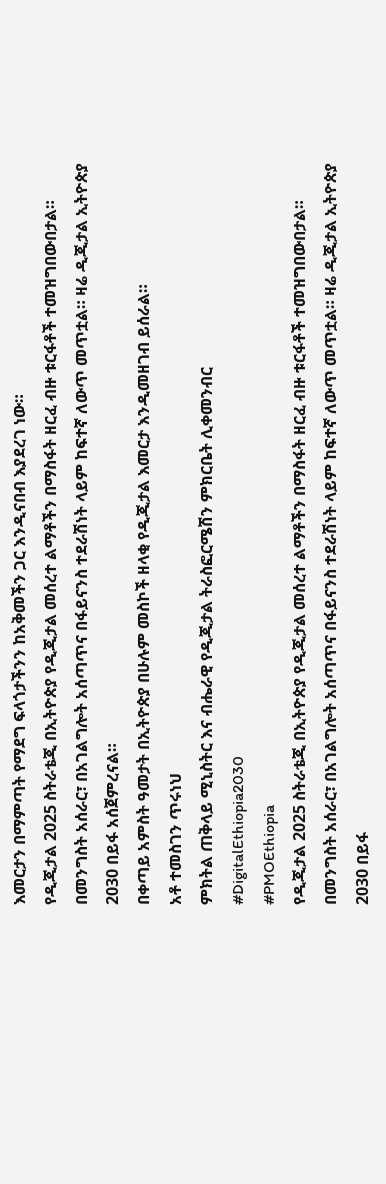እመርታን በማምጣት የማደግ ፍላጎታችንን ከአቅመችን ጋር እንዲናበብ እያደረገ ነው።
የዲጂታል 2025 ስትራቴጂ በኢትዮጵያ የዲጂታል መሰረተ ልማቶችን በማስፋት ዘርፈ ብዙ ቱርፋቶች ተመዝግበውበታል።
በመንግስት አሰራር፣ በአገልግሎት አሰጣጥና በፋይናንስ ተደራሽነት ላይም ከፍተኛ ለውጥ መጥቷል። ዛሬ ዲጂታል ኢትዮጵያ 2030 በይፋ አሰጀምረናል።
በቀጣይ አምስት ዓመታት በኢትዮጵያ በሁሉም መስኮች ዘላቂ የዲጂታል እመርታ እንዲመዘገብ ይሰራል።
አቶ ተመስገን ጥሩነህ
ምክትል ጠቅላይ ሚኒስትር እና ብሔራዊ የዲጂታል ትራስፎርሜሽን ምክርቤት ሊቀመንብር
#DigitalEthiopia2030
#PMOEthiopia
የዲጂታል 2025 ስትራቴጂ በኢትዮጵያ የዲጂታል መሰረተ ልማቶችን በማስፋት ዘርፈ ብዙ ቱርፋቶች ተመዝግበውበታል።
በመንግስት አሰራር፣ በአገልግሎት አሰጣጥና በፋይናንስ ተደራሽነት ላይም ከፍተኛ ለውጥ መጥቷል። ዛሬ ዲጂታል ኢትዮጵያ 2030 በይፋ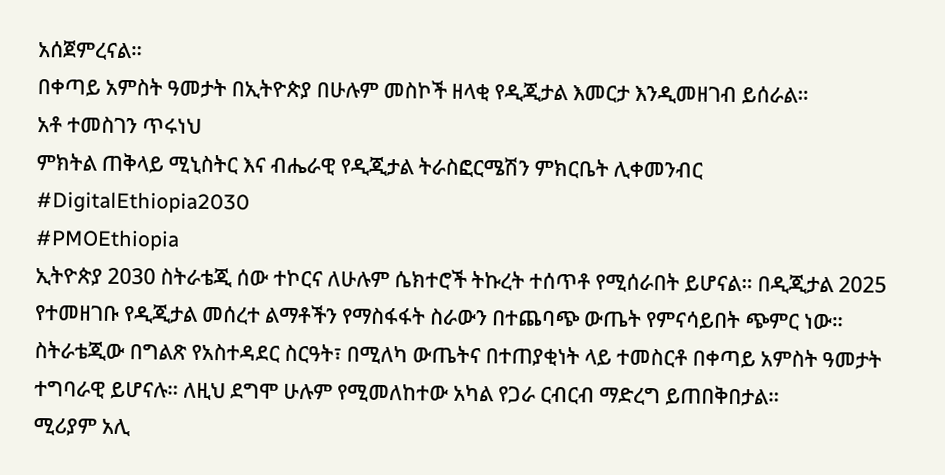አሰጀምረናል።
በቀጣይ አምስት ዓመታት በኢትዮጵያ በሁሉም መስኮች ዘላቂ የዲጂታል እመርታ እንዲመዘገብ ይሰራል።
አቶ ተመስገን ጥሩነህ
ምክትል ጠቅላይ ሚኒስትር እና ብሔራዊ የዲጂታል ትራስፎርሜሽን ምክርቤት ሊቀመንብር
#DigitalEthiopia2030
#PMOEthiopia
ኢትዮጵያ 2030 ስትራቴጂ ሰው ተኮርና ለሁሉም ሴክተሮች ትኩረት ተሰጥቶ የሚሰራበት ይሆናል። በዲጂታል 2025 የተመዘገቡ የዲጂታል መሰረተ ልማቶችን የማስፋፋት ስራውን በተጨባጭ ውጤት የምናሳይበት ጭምር ነው።
ስትራቴጂው በግልጽ የአስተዳደር ስርዓት፣ በሚለካ ውጤትና በተጠያቂነት ላይ ተመስርቶ በቀጣይ አምስት ዓመታት ተግባራዊ ይሆናሉ። ለዚህ ደግሞ ሁሉም የሚመለከተው አካል የጋራ ርብርብ ማድረግ ይጠበቅበታል።
ሚሪያም አሊ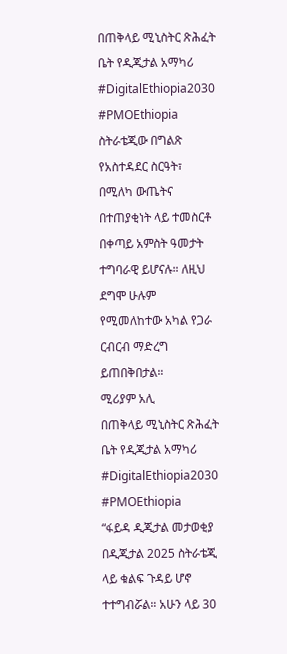በጠቅላይ ሚኒስትር ጽሕፈት ቤት የዲጂታል አማካሪ
#DigitalEthiopia2030
#PMOEthiopia
ስትራቴጂው በግልጽ የአስተዳደር ስርዓት፣ በሚለካ ውጤትና በተጠያቂነት ላይ ተመስርቶ በቀጣይ አምስት ዓመታት ተግባራዊ ይሆናሉ። ለዚህ ደግሞ ሁሉም የሚመለከተው አካል የጋራ ርብርብ ማድረግ ይጠበቅበታል።
ሚሪያም አሊ
በጠቅላይ ሚኒስትር ጽሕፈት ቤት የዲጂታል አማካሪ
#DigitalEthiopia2030
#PMOEthiopia
“ፋይዳ ዲጂታል መታወቂያ በዲጂታል 2025 ስትራቴጂ ላይ ቁልፍ ጉዳይ ሆኖ ተተግብሯል። አሁን ላይ 30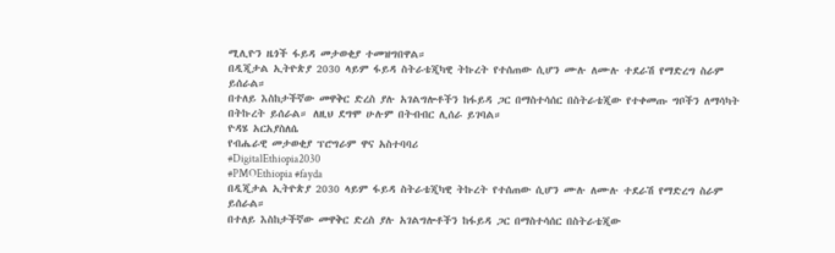ሚሊዮን ዜጎች ፋይዳ መታወቂያ ተመዝግበዋል።
በዲጂታል ኢትዮጵያ 2030 ላይም ፋይዳ ስትራቴጂካዊ ትኩረት የተሰጠው ሲሆን ሙሉ ለሙሉ ተደራሽ የማድረግ ስራም ይሰራል።
በተለይ እስከታችኛው መዋቅር ድረስ ያሉ አገልግሎቶችን ከፋይዳ ጋር በማስተሳሰር በስትራቴጂው የተቀመጡ ግቦችን ለማሳካት በትኩረት ይሰራል። ለዚህ ደግሞ ሁሉም በትብብር ሊሰራ ይገባል።
ዮዳሄ አርአያስለሴ
የብሔራዊ መታወቂያ ፕሮግራም ዋና አስተባባሪ
#DigitalEthiopia2030
#PMOEthiopia #fayda
በዲጂታል ኢትዮጵያ 2030 ላይም ፋይዳ ስትራቴጂካዊ ትኩረት የተሰጠው ሲሆን ሙሉ ለሙሉ ተደራሽ የማድረግ ስራም ይሰራል።
በተለይ እስከታችኛው መዋቅር ድረስ ያሉ አገልግሎቶችን ከፋይዳ ጋር በማስተሳሰር በስትራቴጂው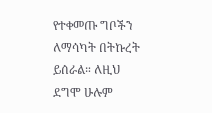የተቀመጡ ግቦችን ለማሳካት በትኩረት ይሰራል። ለዚህ ደግሞ ሁሉም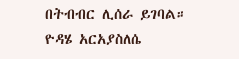በትብብር ሊሰራ ይገባል።
ዮዳሄ አርአያስለሴ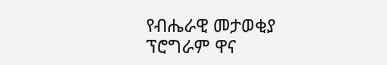የብሔራዊ መታወቂያ ፕሮግራም ዋና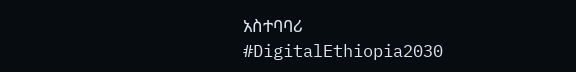አስተባባሪ
#DigitalEthiopia2030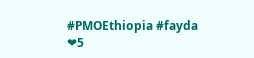#PMOEthiopia #fayda
❤5